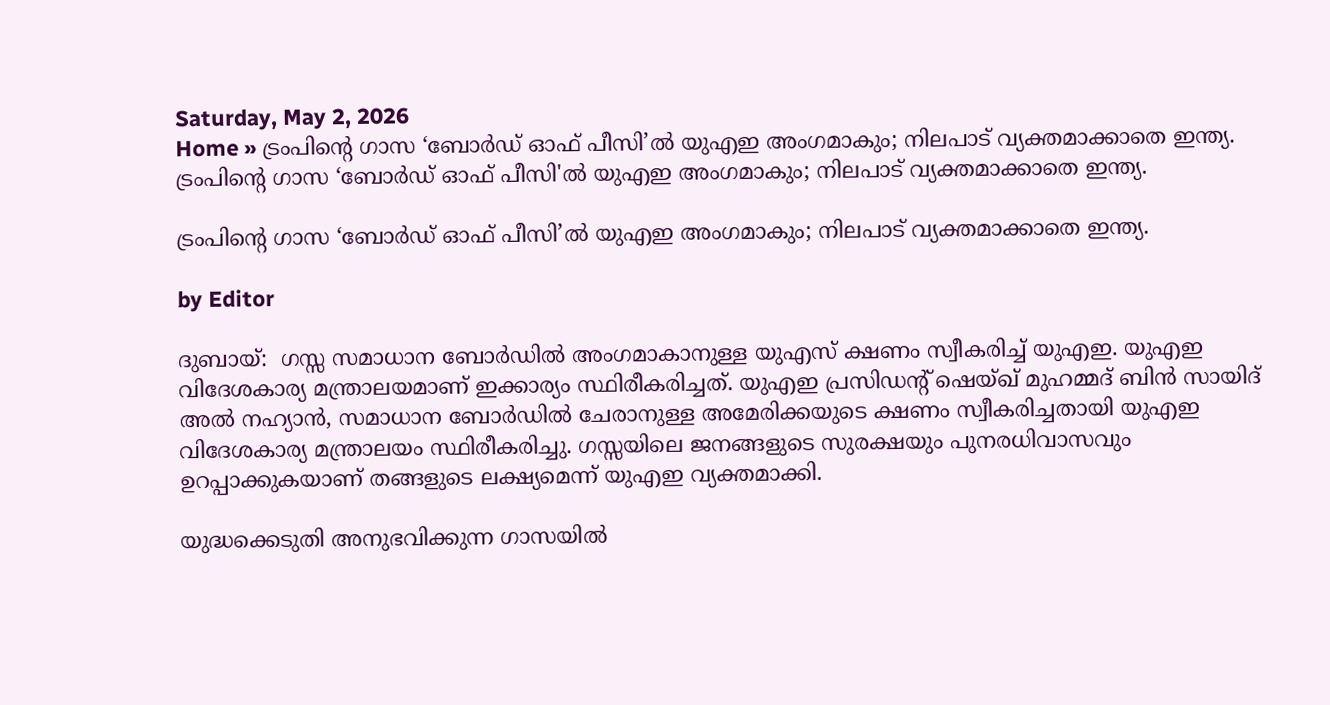Saturday, May 2, 2026
Home » ട്രംപിന്‍റെ ഗാസ ‘ബോർഡ് ഓഫ് പീസി’ൽ യുഎഇ അംഗമാകും; നിലപാട് വ്യക്തമാക്കാതെ ഇന്ത്യ.
ട്രംപിന്‍റെ ഗാസ ‘ബോർഡ് ഓഫ് പീസി'ൽ യുഎഇ അംഗമാകും; നിലപാട് വ്യക്തമാക്കാതെ ഇന്ത്യ.

ട്രംപിന്‍റെ ഗാസ ‘ബോർഡ് ഓഫ് പീസി’ൽ യുഎഇ അംഗമാകും; നിലപാട് വ്യക്തമാക്കാതെ ഇന്ത്യ.

by Editor

ദുബായ്:  ഗസ്സ സമാധാന ബോര്‍ഡില്‍ അംഗമാകാനുള്ള യുഎസ് ക്ഷണം സ്വീകരിച്ച് യുഎഇ. യുഎഇ വിദേശകാര്യ മന്ത്രാലയമാണ് ഇക്കാര്യം സ്ഥിരീകരിച്ചത്. യുഎഇ പ്രസിഡന്റ് ഷെയ്ഖ് മുഹമ്മദ് ബിന്‍ സായിദ് അല്‍ നഹ്യാന്‍, സമാധാന ബോര്‍ഡില്‍ ചേരാനുള്ള അമേരിക്കയുടെ ക്ഷണം സ്വീകരിച്ചതായി യുഎഇ വിദേശകാര്യ മന്ത്രാലയം സ്ഥിരീകരിച്ചു. ഗസ്സയിലെ ജനങ്ങളുടെ സുരക്ഷയും പുനരധിവാസവും ഉറപ്പാക്കുകയാണ് തങ്ങളുടെ ലക്ഷ്യമെന്ന് യുഎഇ വ്യക്തമാക്കി.

യുദ്ധക്കെടുതി അനുഭവിക്കുന്ന ഗാസയിൽ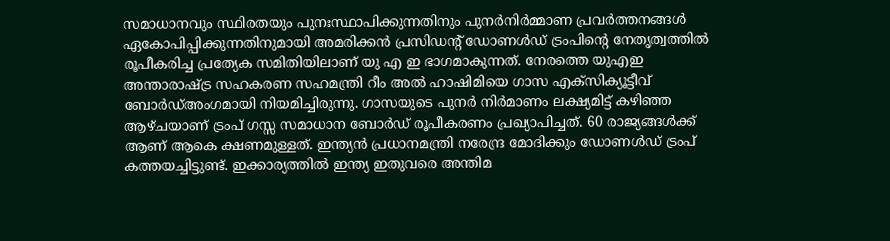സമാധാനവും സ്ഥിരതയും പുനഃസ്ഥാപിക്കുന്നതിനും പുനർനിർമ്മാണ പ്രവർത്തനങ്ങൾ ഏകോപിപ്പിക്കുന്നതിനുമായി അമരിക്കൻ പ്രസിഡന്‍റ് ഡോണൾഡ് ട്രംപിന്‍റെ നേതൃത്വത്തിൽ രൂപീകരിച്ച പ്രത്യേക സമിതിയിലാണ് യു എ ഇ ഭാഗമാകുന്നത്. നേരത്തെ യുഎഇ അന്താരാഷ്ട്ര സഹകരണ സഹമന്ത്രി റീം അല്‍ ഹാഷിമിയെ ഗാസ എക്സിക്യൂട്ടീവ് ബോര്‍ഡ്അംഗമായി നിയമിച്ചിരുന്നു. ഗാസയുടെ പുനര്‍ നിര്‍മാണം ലക്ഷ്യമിട്ട് കഴിഞ്ഞ ആഴ്ചയാണ് ട്രംപ് ഗസ്സ സമാധാന ബോര്‍ഡ് രൂപീകരണം പ്രഖ്യാപിച്ചത്. 60 രാജ്യങ്ങള്‍ക്ക് ആണ് ആകെ ക്ഷണമുള്ളത്. ഇന്ത്യന്‍ പ്രധാനമന്ത്രി നരേന്ദ്ര മോദിക്കും ഡോണള്‍ഡ് ട്രംപ് കത്തയച്ചിട്ടുണ്ട്. ഇക്കാര്യത്തില്‍ ഇന്ത്യ ഇതുവരെ അന്തിമ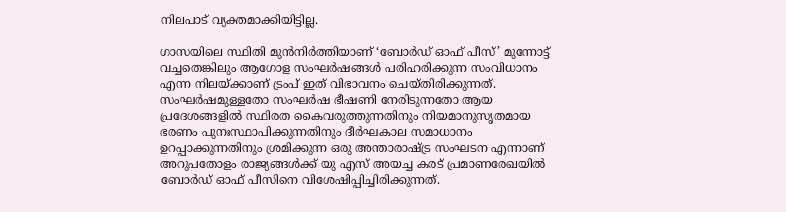നിലപാട് വ്യക്തമാക്കിയിട്ടില്ല.

ഗാസയിലെ സ്ഥിതി മുൻനിർത്തിയാണ് ‘ബോർഡ് ഓഫ് പീസ്’ മുന്നോട്ട് വച്ചതെങ്കിലും ആഗോള സംഘർഷങ്ങൾ പരിഹരിക്കുന്ന സംവിധാനം എന്ന നിലയ്ക്കാണ് ട്രംപ് ഇത് വിഭാവനം ചെയ്തിരിക്കുന്നത്. സംഘർഷമുള്ളതോ സംഘർഷ ഭീഷണി നേരിടുന്നതോ ആയ പ്രദേശങ്ങളിൽ സ്ഥിരത കൈവരുത്തുന്നതിനും നിയമാനുസൃതമായ ഭരണം പുനഃസ്ഥാപിക്കുന്നതിനും ദീർഘകാല സമാധാനം ഉറപ്പാക്കുന്നതിനും ശ്രമിക്കുന്ന ഒരു അന്താരാഷ്ട്ര സംഘടന എന്നാണ് അറുപതോളം രാജ്യങ്ങൾക്ക് യു എസ് അയച്ച കരട് പ്രമാണരേഖയിൽ ബോർഡ് ഓഫ് പീസിനെ വിശേഷിപ്പിച്ചിരിക്കുന്നത്.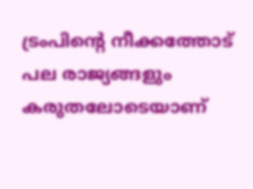ട്രംപിന്റെ നീക്കത്തോട് പല രാജ്യങ്ങളും കരുതലോടെയാണ്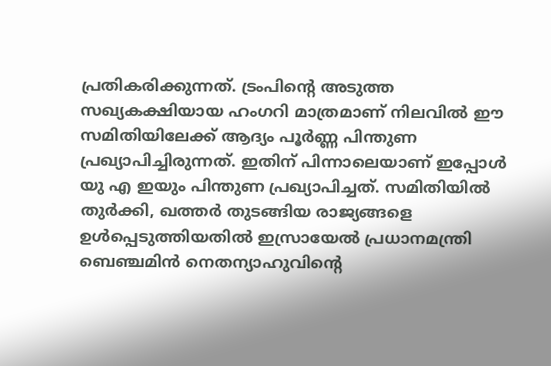പ്രതികരിക്കുന്നത്. ട്രംപിന്റെ അടുത്ത സഖ്യകക്ഷിയായ ഹംഗറി മാത്രമാണ് നിലവിൽ ഈ സമിതിയിലേക്ക് ആദ്യം പൂർണ്ണ പിന്തുണ പ്രഖ്യാപിച്ചിരുന്നത്. ഇതിന് പിന്നാലെയാണ് ഇപ്പോൾ യു എ ഇയും പിന്തുണ പ്രഖ്യാപിച്ചത്. സമിതിയിൽ തുർക്കി, ഖത്തർ തുടങ്ങിയ രാജ്യങ്ങളെ ഉൾപ്പെടുത്തിയതിൽ ഇസ്രായേൽ പ്രധാനമന്ത്രി ബെഞ്ചമിൻ നെതന്യാഹുവിന്റെ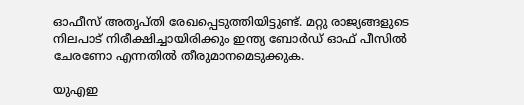ഓഫീസ് അതൃപ്തി രേഖപ്പെടുത്തിയിട്ടുണ്ട്. മറ്റു രാജ്യങ്ങളുടെ നിലപാട് നിരീക്ഷിച്ച‌ായിരിക്കും ഇന്ത്യ ബോർഡ് ഓഫ് പീസിൽ ചേരണോ എന്നതിൽ തീരുമാനമെടുക്കുക.

യുഎഇ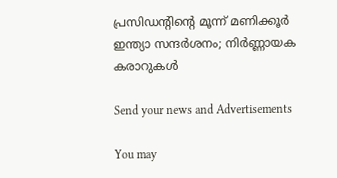പ്രസിഡന്‍റിന്‍റെ മൂന്ന് മണിക്കൂർ ഇന്ത്യാ സന്ദർശനം; നിർണ്ണായക കരാറുകൾ

Send your news and Advertisements

You may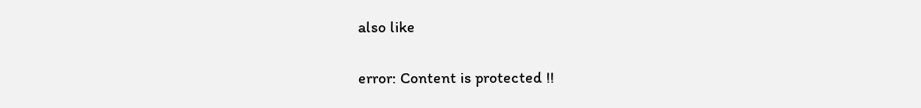also like

error: Content is protected !!